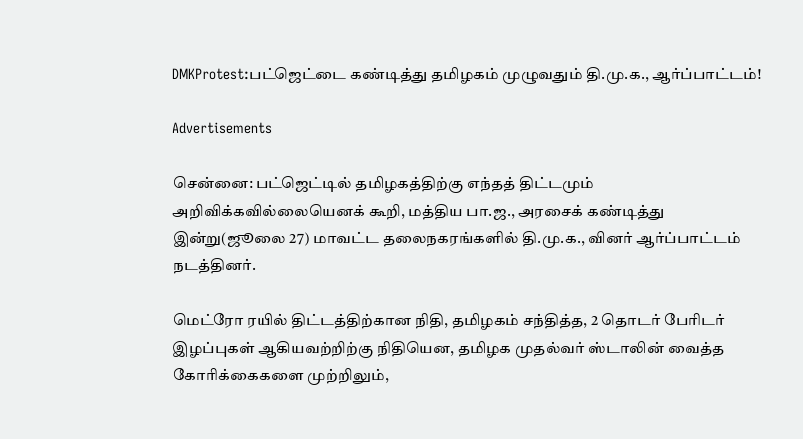DMKProtest:பட்ஜெட்டை கண்டித்து தமிழகம் முழுவதும் தி.மு.க., ஆர்ப்பாட்டம்!

Advertisements

சென்னை: பட்ஜெட்டில் தமிழகத்திற்கு எந்தத் திட்டமும் அறிவிக்கவில்லையெனக் கூறி, மத்திய பா.ஜ., அரசைக் கண்டித்து இன்று(ஜூலை 27) மாவட்ட தலைநகரங்களில் தி.மு.க., வினர் ஆர்ப்பாட்டம் நடத்தினர்.

மெட்ரோ ரயில் திட்டத்திற்கான நிதி, தமிழகம் சந்தித்த, 2 தொடர் பேரிடர் இழப்புகள் ஆகியவற்றிற்கு நிதியென, தமிழக முதல்வர் ஸ்டாலின் வைத்த கோரிக்கைகளை முற்றிலும்,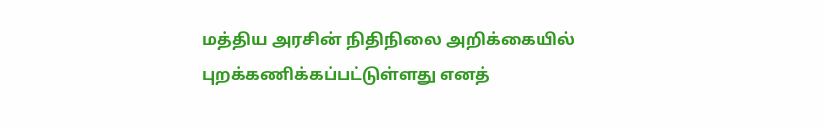மத்திய அரசின் நிதிநிலை அறிக்கையில் புறக்கணிக்கப்பட்டுள்ளது எனத்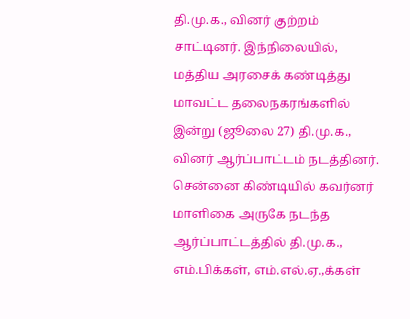தி.மு.க., வினர் குற்றம் சாட்டினர். இந்நிலையில், மத்திய அரசைக் கண்டித்து மாவட்ட தலைநகரங்களில் இன்று (ஜூலை 27) தி.மு.க., வினர் ஆர்ப்பாட்டம் நடத்தினர்.
சென்னை கிண்டியில் கவர்னர் மாளிகை அருகே நடந்த ஆர்ப்பாட்டத்தில் தி.மு.க., எம்.பிக்கள், எம்.எல்.ஏ.,க்கள்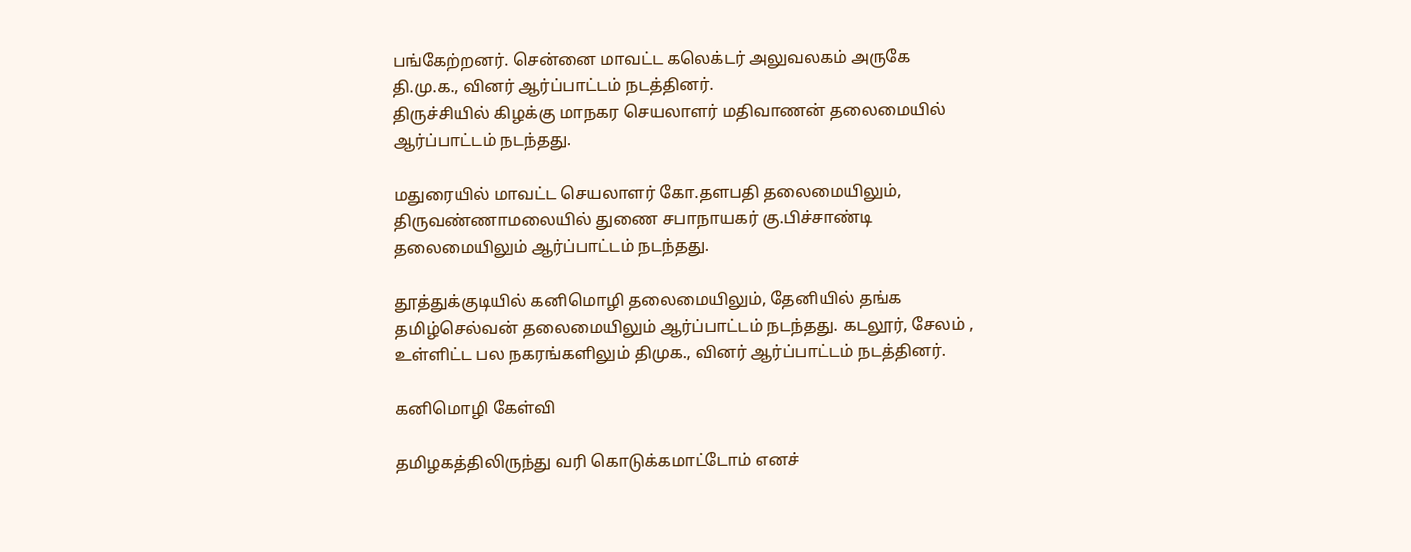பங்கேற்றனர். சென்னை மாவட்ட கலெக்டர் அலுவலகம் அருகே தி.மு.க., வினர் ஆர்ப்பாட்டம் நடத்தினர்.
திருச்சியில் கிழக்கு மாநகர செயலாளர் மதிவாணன் தலைமையில் ஆர்ப்பாட்டம் நடந்தது.

மதுரையில் மாவட்ட செயலாளர் கோ.தளபதி தலைமையிலும், திருவண்ணாமலையில் துணை சபாநாயகர் கு.பிச்சாண்டி தலைமையிலும் ஆர்ப்பாட்டம் நடந்தது.

தூத்துக்குடியில் கனிமொழி தலைமையிலும், தேனியில் தங்க தமிழ்செல்வன் தலைமையிலும் ஆர்ப்பாட்டம் நடந்தது. கடலூர், சேலம் , உள்ளிட்ட பல நகரங்களிலும் திமுக., வினர் ஆர்ப்பாட்டம் நடத்தினர்.

கனிமொழி கேள்வி

தமிழகத்திலிருந்து வரி கொடுக்கமாட்டோம் எனச்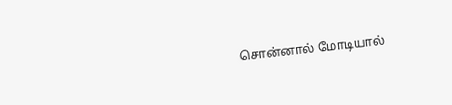சொன்னால் மோடியால்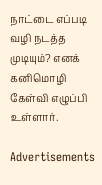நாட்டை எப்படி வழி நடத்த முடியும்? எனக் கனிமொழி கேள்வி எழுப்பி உள்ளார்.

Advertisements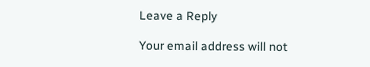Leave a Reply

Your email address will not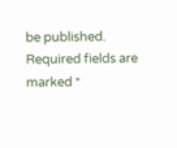be published. Required fields are marked *